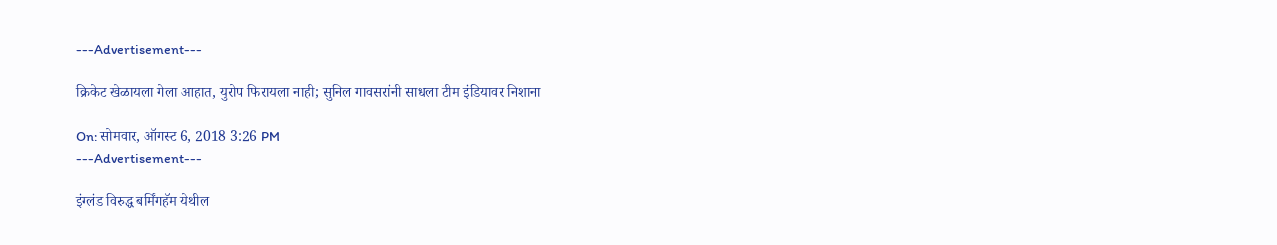---Advertisement---

क्रिकेट खेळायला गेला आहात, युरोप फिरायला नाही; सुनिल गावसरांनी साधला टीम इंडियावर निशाना

On: सोमवार, ऑगस्ट 6, 2018 3:26 PM
---Advertisement---

इंग्लंड विरुद्ध बर्मिंगहॅम येथील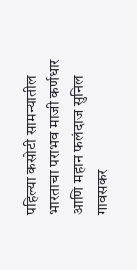पहिल्या कसोटी सामन्यातील भारताचा पराभव माजी कर्णधार आणि महान फलंदाज सुनिल गावसकर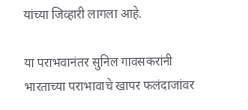यांच्या जिव्हारी लागला आहे.

या पराभवानंतर सुनिल गावसकरांनी भारताच्या पराभावाचे खापर फलंदाजांवर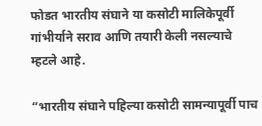फोडत भारतीय संघाने या कसोटी मालिकेपूर्वी गांभीर्याने सराव आणि तयारी केली नसल्याचे म्हटले आहे.

“भारतीय संघाने पहिल्या कसोटी सामन्यापूर्वी पाच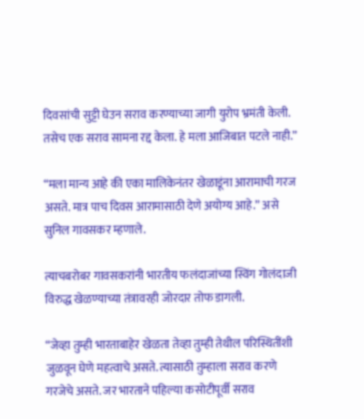दिवसांची सुट्टी घेउन सराव करण्याच्या जागी युरोप भ्रमंती केली. तसेच एक सराव सामना रद्द केला. हे मला आजिबात पटले नाही.”

“मला मान्य आहे की एका मालिकेनंतर खेळाडूंना आरामाची गरज असते. मात्र पाच दिवस आरामासाठी देणे अयोग्य आहे.” असे सुनिल गावसकर म्हणाले.

त्याचबरोबर गावसकरांनी भारतीय फलंदाजांच्या स्विंग गोलंदाजी विरुद्ध खेळण्याच्या तंत्रावरही जोरदार तोफ डागली.

“जेव्हा तुम्ही भारताबाहेर खेळता तेव्हा तुम्ही तेथील परिस्थितींशी जुळवून घेणे महत्वाचे असते. त्यासाठी तुम्हाला सराव करणे गरजेचे असते. जर भारताने पहिल्या कसोटीपूर्वी सराव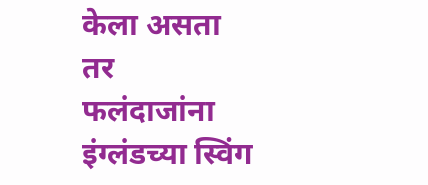केला असता तर फलंदाजांना इंग्लंडच्या स्विंग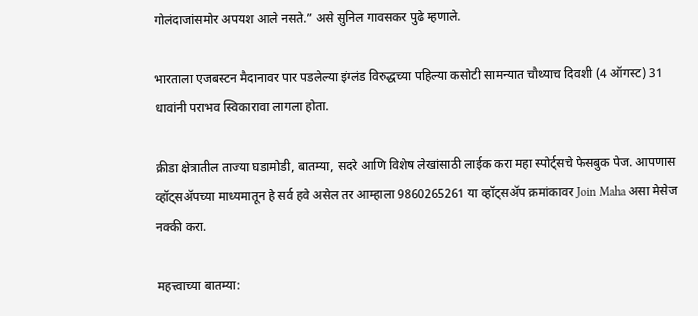गोलंदाजांसमोर अपयश आले नसते.” असे सुनिल गावसकर पुढे म्हणाले.

भारताला एजबस्टन मैदानावर पार पडलेल्या इंग्लंड विरुद्धच्या पहिल्या कसोटी सामन्यात चौथ्याच दिवशी (4 ऑगस्ट) 31 धावांनी पराभव स्विकारावा लागला होता.

क्रीडा क्षेत्रातील ताज्या घडामोडी, बातम्या, सदरे आणि विशेष लेखांसाठी लाईक करा महा स्पोर्ट्सचे फेसबुक पेज. आपणास व्हॉट्सॲपच्या माध्यमातून हे सर्व हवे असेल तर आम्हाला 9860265261 या व्हॉट्सॲप क्रमांकावर Join Maha असा मेसेज नक्की करा.

महत्त्वाच्या बातम्या: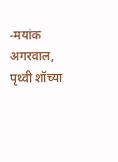-मयांक अगरवाल, पृथ्वी शॉच्या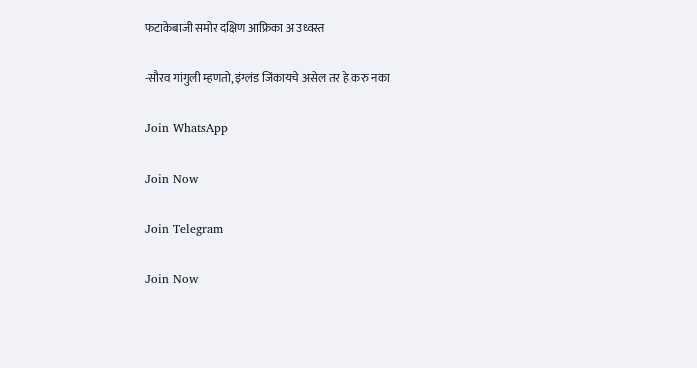फटाकेबाजी समोर दक्षिण आफ्रिका अ उध्वस्त

-सौरव गांगुली म्हणतो, इंग्लंड जिंकायचे असेल तर हे करु नका

Join WhatsApp

Join Now

Join Telegram

Join Now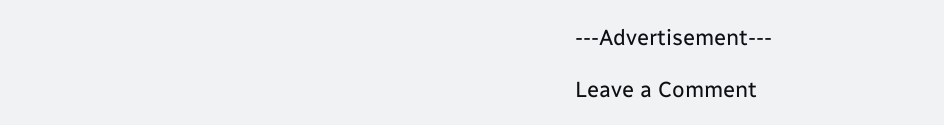---Advertisement---

Leave a Comment